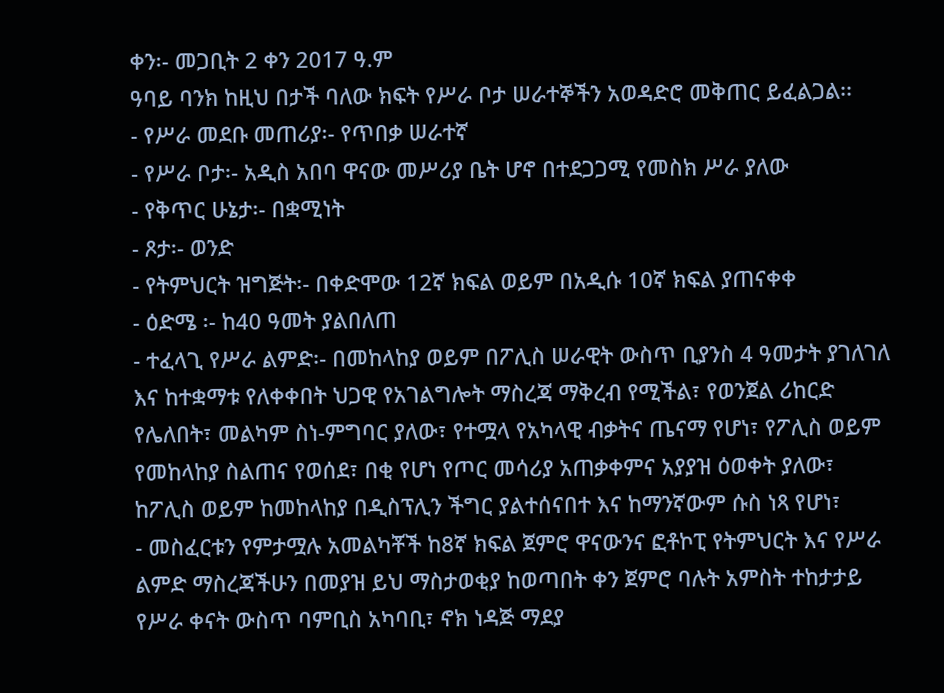ቀን፡- መጋቢት 2 ቀን 2017 ዓ.ም
ዓባይ ባንክ ከዚህ በታች ባለው ክፍት የሥራ ቦታ ሠራተኞችን አወዳድሮ መቅጠር ይፈልጋል፡፡
- የሥራ መደቡ መጠሪያ፡- የጥበቃ ሠራተኛ
- የሥራ ቦታ፡- አዲስ አበባ ዋናው መሥሪያ ቤት ሆኖ በተደጋጋሚ የመስክ ሥራ ያለው
- የቅጥር ሁኔታ፡- በቋሚነት
- ጾታ፡- ወንድ
- የትምህርት ዝግጅት፡- በቀድሞው 12ኛ ክፍል ወይም በአዲሱ 10ኛ ክፍል ያጠናቀቀ
- ዕድሜ ፡- ከ40 ዓመት ያልበለጠ
- ተፈላጊ የሥራ ልምድ፡- በመከላከያ ወይም በፖሊስ ሠራዊት ውስጥ ቢያንስ 4 ዓመታት ያገለገለ እና ከተቋማቱ የለቀቀበት ህጋዊ የአገልግሎት ማስረጃ ማቅረብ የሚችል፣ የወንጀል ሪከርድ የሌለበት፣ መልካም ስነ-ምግባር ያለው፣ የተሟላ የአካላዊ ብቃትና ጤናማ የሆነ፣ የፖሊስ ወይም የመከላከያ ስልጠና የወሰደ፣ በቂ የሆነ የጦር መሳሪያ አጠቃቀምና አያያዝ ዕወቀት ያለው፣ ከፖሊስ ወይም ከመከላከያ በዲስፕሊን ችግር ያልተሰናበተ እና ከማንኛውም ሱስ ነጻ የሆነ፣
- መስፈርቱን የምታሟሉ አመልካቾች ከ8ኛ ክፍል ጀምሮ ዋናውንና ፎቶኮፒ የትምህርት እና የሥራ ልምድ ማስረጃችሁን በመያዝ ይህ ማስታወቂያ ከወጣበት ቀን ጀምሮ ባሉት አምስት ተከታታይ የሥራ ቀናት ውስጥ ባምቢስ አካባቢ፣ ኖክ ነዳጅ ማደያ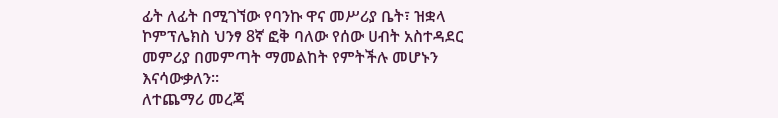ፊት ለፊት በሚገኘው የባንኩ ዋና መሥሪያ ቤት፣ ዝቋላ ኮምፕሌክስ ህንፃ 8ኛ ፎቅ ባለው የሰው ሀብት አስተዳደር መምሪያ በመምጣት ማመልከት የምትችሉ መሆኑን እናሳውቃለን፡፡
ለተጨማሪ መረጃ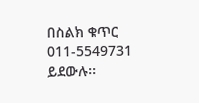በስልክ ቁጥር 011-5549731 ይደውሉ፡፡